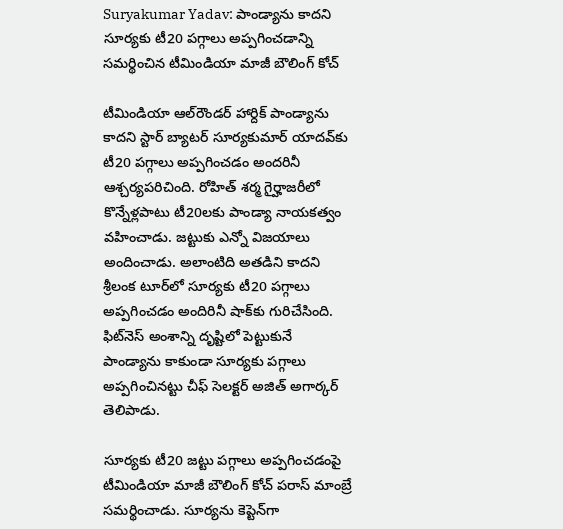Suryakumar Yadav: పాండ్యాను కాదని సూర్యకు టీ20 పగ్గాలు అప్పగించడాన్ని సమర్థించిన టీమిండియా మాజీ బౌలింగ్ కోచ్

టీమిండియా ఆల్‌రౌండర్ హార్దిక్ పాండ్యాను కాదని స్టార్ బ్యాటర్ సూర్యకుమార్ యాదవ్‌‌కు టీ20 పగ్గాలు అప్పగించడం అందరినీ ఆశ్చర్యపరిచింది. రోహిత్ శర్మ గైర్హాజరీలో కొన్నేళ్లపాటు టీ20లకు పాండ్యా నాయకత్వం వహించాడు. జట్టుకు ఎన్నో విజయాలు అందించాడు. అలాంటిది అతడిని కాదని శ్రీలంక టూర్‌లో సూర్యకు టీ20 పగ్గాలు అప్పగించడం అందిరినీ షాక్‌కు గురిచేసింది. ఫిట్‌నెస్ అంశాన్ని దృష్టిలో పెట్టుకునే పాండ్యాను కాకుండా సూర్యకు పగ్గాలు అప్పగించినట్టు చీఫ్ సెలక్టర్ అజిత్ అగార్కర్ తెలిపాడు.

సూర్యకు టీ20 జట్టు పగ్గాలు అప్పగించడంపై టీమిండియా మాజీ బౌలింగ్ కోచ్ పరాస్ మాంబ్రే సమర్థించాడు. సూర్యను కెప్టెన్‌గా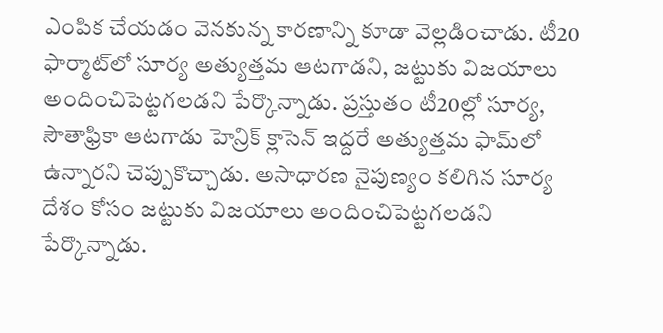ఎంపిక చేయడం వెనకున్న కారణాన్ని కూడా వెల్లడించాడు. టీ20 ఫార్మాట్‌లో సూర్య అత్యుత్తమ ఆటగాడని, జట్టుకు విజయాలు అందించిపెట్టగలడని పేర్కొన్నాడు. ప్రస్తుతం టీ20ల్లో సూర్య, సౌతాఫ్రికా ఆటగాడు హెన్రిక్ క్లాసెన్ ఇద్దరే అత్యుత్తమ ఫామ్‌లో ఉన్నారని చెప్పుకొచ్చాడు. అసాధారణ నైపుణ్యం కలిగిన సూర్య దేశం కోసం జట్టుకు విజయాలు అందించిపెట్టగలడని పేర్కొన్నాడు.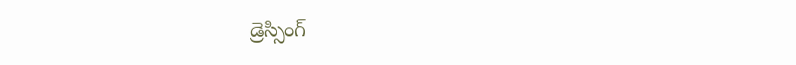డ్రెస్సింగ్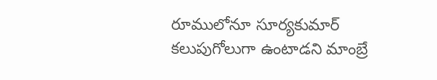రూములోనూ సూర్యకుమార్ కలుపుగోలుగా ఉంటాడని మాంబ్రే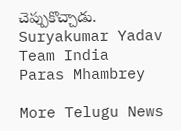చెప్పుకొచ్చాడు.
Suryakumar Yadav
Team India
Paras Mhambrey

More Telugu News